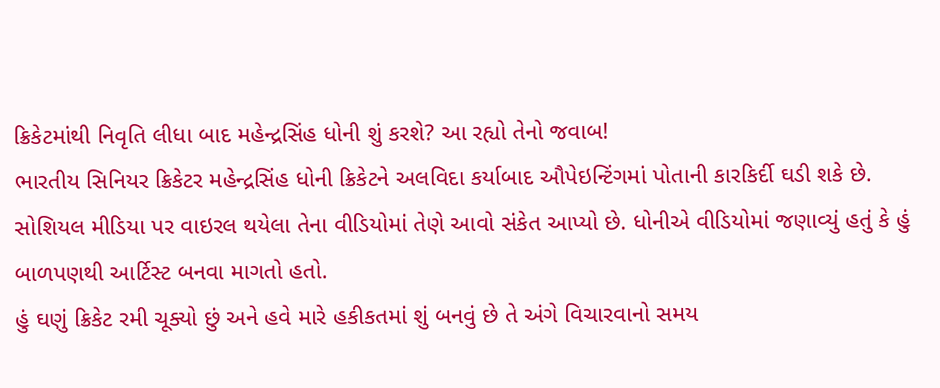ક્રિકેટમાંથી નિવૃતિ લીધા બાદ મહેન્દ્રસિંહ ધોની શું કરશે? આ રહ્યો તેનો જવાબ!
ભારતીય સિનિયર ક્રિકેટર મહેન્દ્રસિંહ ધોની ક્રિકેટને અલવિદા કર્યાબાદ ઔપેઇન્ટિંગમાં પોતાની કારકિર્દી ઘડી શકે છે. સોશિયલ મીડિયા પર વાઇરલ થયેલા તેના વીડિયોમાં તેણે આવો સંકેત આપ્યો છે. ધોનીએ વીડિયોમાં જણાવ્યું હતું કે હું બાળપણથી આર્ટિસ્ટ બનવા માગતો હતો.
હું ઘણું ક્રિકેટ રમી ચૂક્યો છું અને હવે મારે હકીકતમાં શું બનવું છે તે અંગે વિચારવાનો સમય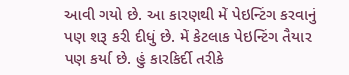આવી ગયો છે. આ કારણથી મેં પેઇન્ટિંગ કરવાનું પણ શરૂ કરી દીધું છે. મેં કેટલાક પેઇન્ટિંગ તૈયાર પણ કર્યા છે. હું કારકિર્દી તરીકે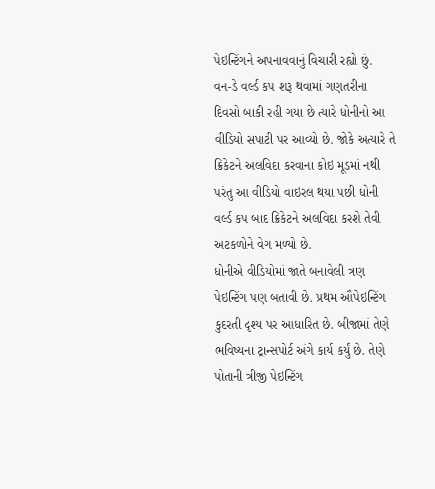પેઇન્ટિંગને અપનાવવાનું વિચારી રહ્યો છું.
વન-ડે વર્લ્ડ કપ શરૂ થવામાં ગણતરીના દિવસો બાકી રહી ગયા છે ત્યારે ધોનીનો આ વીડિયો સપાટી પર આવ્યો છે. જોકે અત્યારે તે ક્રિકેટને અલવિદા કરવાના કોઇ મૂડમાં નથી પરંતુ આ વીડિયો વાઇરલ થયા પછી ધોની વર્લ્ડ કપ બાદ ક્રિકેટને અલવિદા કરશે તેવી અટકળોને વેગ મળ્યો છે.
ધોનીએ વીડિયોમાં જાતે બનાવેલી ત્રણ પેઇન્ટિંગ પણ બતાવી છે. પ્રથમ ઔપેઇન્ટિંગ કુદરતી દૃશ્ય પર આધારિત છે. બીજામાં તેણે ભવિષ્યના ટ્રાન્સપોર્ટ અંગે કાર્ય કર્યું છે. તેણે પોતાની ત્રીજી પેઇન્ટિંગ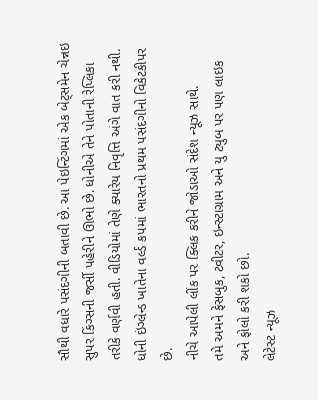સૌથી વધારે પસંદગીની બતાવી છે. આ પેઇન્ટિંગમાં એક બેટ્સમેન ચેન્નઇ સુપર કિંગ્સની જર્સી પહેરીને ઊભો છે. ધોનીએ તેને પોતાની રેપ્લિકા તરીકે વર્ણવી હતી. વીડિયોમાં તેણે ક્યારેય નિવૃત્તિ અંગે વાત કરી નથી. ધોની ઇંગ્લેન્ડ ખાતેના વર્લ્ડ કપમાં ભારતનો પ્રથમ પસંદગીનો વિકેટકીપર છે.
નીચે આપેલી લીંક પર ક્લિક કરીને જોડાઓ સંદેશ ન્યૂઝ સાથે.
તમે અમને ફેસબુક, ટ્વીટર, ઇન્સ્ટાગ્રામ અને યુ ટ્યુબ પર પણ લાઇક અને ફોલો કરી શકો છો.
લેટેસ્ટ ન્યૂઝ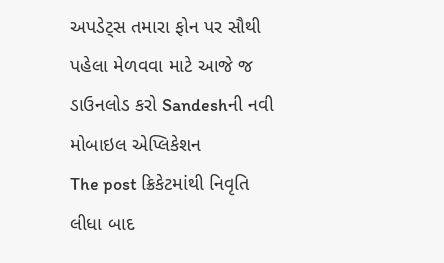અપડેટ્સ તમારા ફોન પર સૌથી પહેલા મેળવવા માટે આજે જ ડાઉનલોડ કરો Sandeshની નવી મોબાઇલ એપ્લિકેશન
The post ક્રિકેટમાંથી નિવૃતિ લીધા બાદ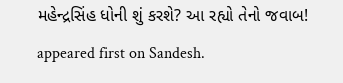મહેન્દ્રસિંહ ધોની શું કરશે? આ રહ્યો તેનો જવાબ! appeared first on Sandesh.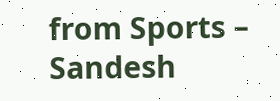from Sports – Sandesh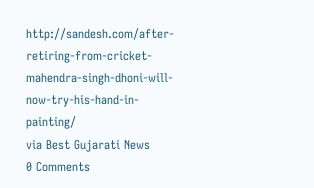http://sandesh.com/after-retiring-from-cricket-mahendra-singh-dhoni-will-now-try-his-hand-in-painting/
via Best Gujarati News
0 Comments